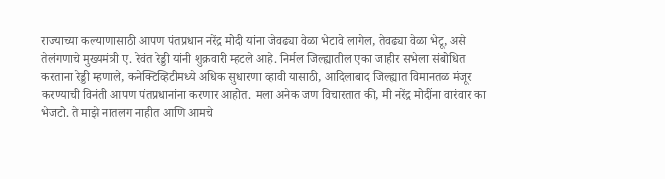राज्याच्या कल्याणासाठी आपण पंतप्रधान नरेंद्र मोदी यांना जेवढ्या वेळा भेटावे लागेल, तेवढ्या वेळा भेटू, असे तेलंगणाचे मुख्यमंत्री ए. रेवंत रेड्डी यांनी शुक्रवारी म्हटले आहे. निर्मल जिल्ह्यातील एका जाहीर सभेला संबोधित करताना रेड्डी म्हणाले, कनेक्टिव्हिटीमध्ये अधिक सुधारणा व्हावी यासाठी, आदिलाबाद जिल्ह्यात विमानतळ मंजूर करण्याची विनंती आपण पंतप्रधानांना करणार आहोत. मला अनेक जण विचारतात की, मी नरेंद्र मोदींना वारंवार का भेजटो. ते माझे नातलग नाहीत आणि आमचे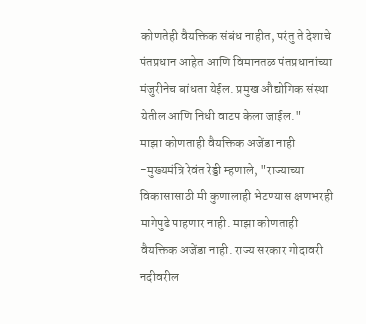कोणतेही वैयक्तिक संबंध नाहीत, परंतु ते देशाचे पंतप्रधान आहेत आणि विमानतळ पंतप्रधानांच्या मंजुरीनेच बांधता येईल. प्रमुख औद्योगिक संस्था येतील आणि निधी वाटप केला जाईल."
माझा कोणताही वैयक्तिक अजेंडा नाही -मुख्यमंत्रि रेवंत रेड्डी म्हणाले, "राज्याच्या विकासासाठी मी कुणालाही भेटण्यास क्षणभरही मागेपुढे पाहणार नाही. माझा कोणताही वैयक्तिक अजेंडा नाही. राज्य सरकार गोदावरी नदीवरील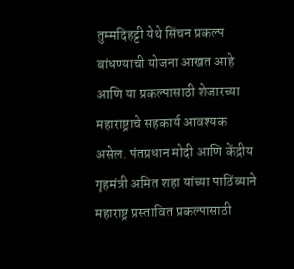तुम्मदिहट्टी येथे सिंचन प्रकल्प बांधण्याची योजना आखत आहे आणि या प्रकल्पासाठी शेजारच्या महाराष्ट्राचे सहकार्य आवश्यक असेल. पंतप्रधान मोदी आणि केंद्रीय गृहमंत्री अमित शहा यांच्या पाठिंब्याने महाराष्ट्र प्रस्तावित प्रकल्पासाठी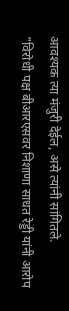आवश्यक त्या मंजुरी देईल, असे त्यांनी सांगितले.
"विरोधी पक्ष बीआरएसवर निशाणा साधत रेड्डी यांनी आरोप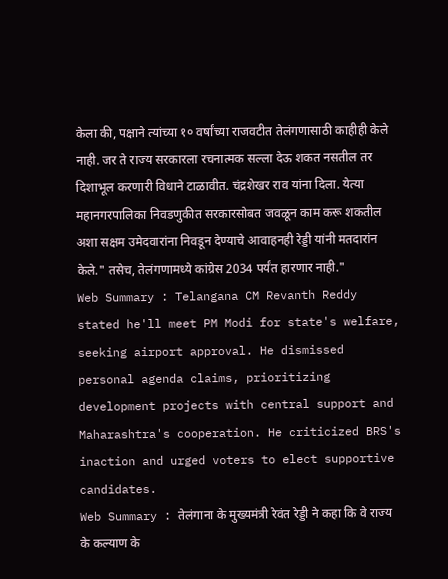केला की, पक्षाने त्यांच्या १० वर्षांच्या राजवटीत तेलंगणासाठी काहीही केले नाही. जर ते राज्य सरकारला रचनात्मक सल्ला देऊ शकत नसतील तर दिशाभूल करणारी विधाने टाळावीत. चंद्रशेखर राव यांना दिला. येत्या महानगरपालिका निवडणुकीत सरकारसोबत जवळून काम करू शकतील अशा सक्षम उमेदवारांना निवडून देण्याचे आवाहनही रेड्डी यांनी मतदारांन केले." तसेच, तेलंगणामध्ये कांग्रेस 2034 पर्यंत हारणार नाही."
Web Summary : Telangana CM Revanth Reddy stated he'll meet PM Modi for state's welfare, seeking airport approval. He dismissed personal agenda claims, prioritizing development projects with central support and Maharashtra's cooperation. He criticized BRS's inaction and urged voters to elect supportive candidates.
Web Summary : तेलंगाना के मुख्यमंत्री रेवंत रेड्डी ने कहा कि वे राज्य के कल्याण के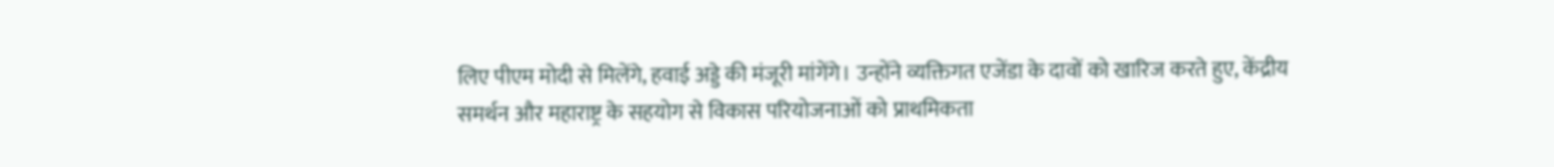लिए पीएम मोदी से मिलेंगे, हवाई अड्डे की मंजूरी मांगेंगे। उन्होंने व्यक्तिगत एजेंडा के दावों को खारिज करते हुए, केंद्रीय समर्थन और महाराष्ट्र के सहयोग से विकास परियोजनाओं को प्राथमिकता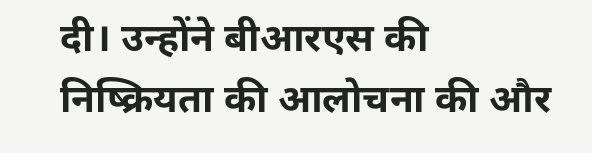दी। उन्होंने बीआरएस की निष्क्रियता की आलोचना की और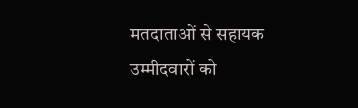मतदाताओं से सहायक उम्मीदवारों को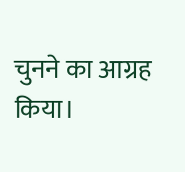चुनने का आग्रह किया।